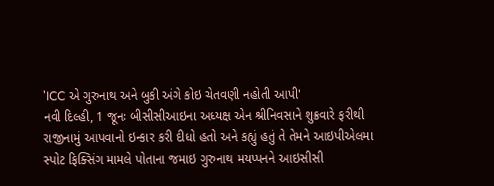'ICC એ ગુરુનાથ અને બુકી અંગે કોઇ ચેતવણી નહોતી આપી'
નવી દિલ્હી, 1 જૂનઃ બીસીસીઆઇના અધ્યક્ષ એન શ્રીનિવસાને શુક્રવારે ફરીથી રાજીનામું આપવાનો ઇન્કાર કરી દીધો હતો અને કહ્યું હતું તે તેમને આઇપીએલમા સ્પોટ ફિક્સિંગ મામલે પોતાના જમાઇ ગુરુનાથ મયપ્પનને આઇસીસી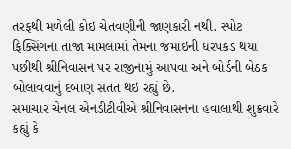તરફથી મળેલી કોઇ ચેતવણીની જાણકારી નથી. સ્પોટ ફિક્સિંગના તાજા મામલામાં તેમના જમાઇની ધરપકડ થયા પછીથી શ્રીનિવાસન પર રાજીનામું આપવા અને બોર્ડની બેઠક બોલાવવાનું દબાણ સતત થઇ રહ્યું છે.
સમાચાર ચેનલ એનડીટીવીએ શ્રીનિવાસનના હવાલાથી શુક્રવારે કહ્યું કે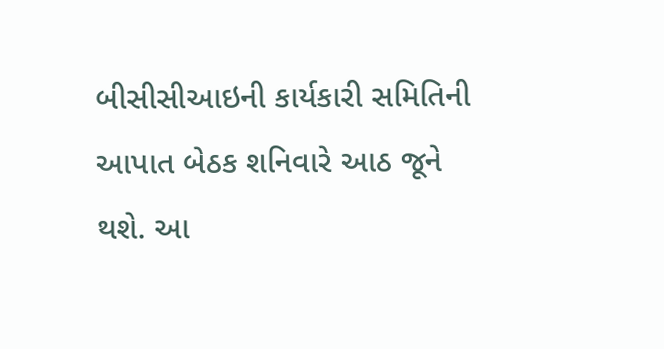બીસીસીઆઇની કાર્યકારી સમિતિની આપાત બેઠક શનિવારે આઠ જૂને થશે. આ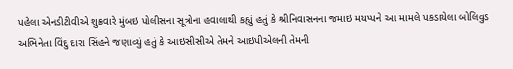પહેલા એનડીટીવીએ શુક્રવારે મુંબઇ પોલીસના સૂત્રોના હવાલાથી કહ્યું હતું કે શ્રીનિવાસનના જમાઇ મયપ્પને આ મામલે પકડાયેલા બોલિવુડ અભિનેતા વિંદુ દારા સિંહને જણાવ્યું હતું કે આઇસીસીએ તેમને આઇપીએલની તેમની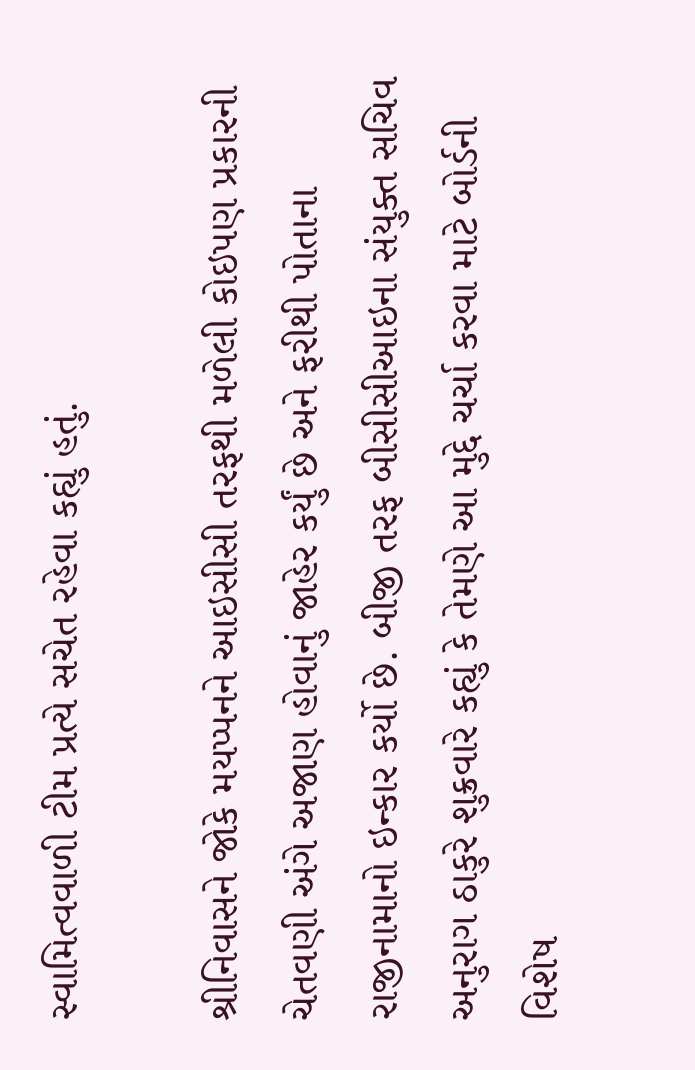સ્વામિત્વવાળી ટીમ પ્રત્યે સચેત રહેવા કહ્યું હતું.

શ્રીનિવાસને જોકે મયપ્પનને આઇસીસી તરફથી મળેલી કોઇપણ પ્રકારની ચેતવણી અંગે અજાણ હોવાનું જાહેર કર્યું છે અને ફરીથી પોતાના રાજીનામાનો ઇન્કાર કર્યો છે. બીજી તરફ બીસીસીઆઇના સંયુક્ત સચિવ અનુરાગ ઠાકુરે શુક્રવારે કહ્યું કે તેમણે આ મુદ્દે ચર્ચા કરવા માટે બોર્ડની વિશેષ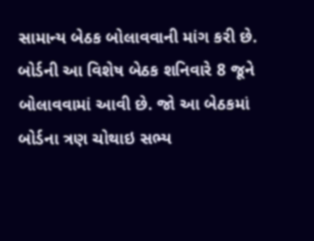સામાન્ય બેઠક બોલાવવાની માંગ કરી છે. બોર્ડની આ વિશેષ બેઠક શનિવારે 8 જૂને બોલાવવામાં આવી છે. જો આ બેઠકમાં બોર્ડના ત્રણ ચોથાઇ સભ્ય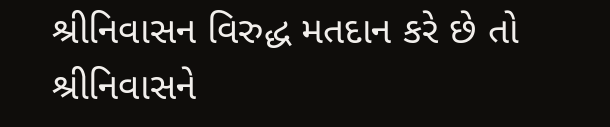શ્રીનિવાસન વિરુદ્ધ મતદાન કરે છે તો શ્રીનિવાસને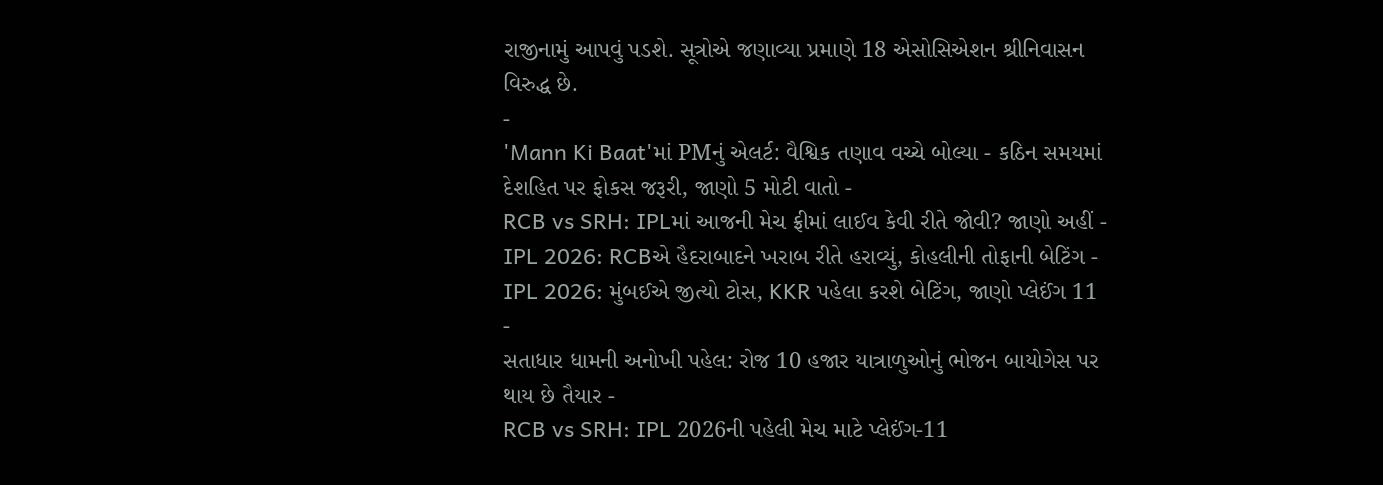રાજીનામું આપવું પડશે. સૂત્રોએ જણાવ્યા પ્રમાણે 18 એસોસિએશન શ્રીનિવાસન વિરુદ્ધ છે.
-
'Mann Ki Baat'માં PMનું એલર્ટ: વૈશ્વિક તણાવ વચ્ચે બોલ્યા - કઠિન સમયમાં દેશહિત પર ફોકસ જરૂરી, જાણો 5 મોટી વાતો -
RCB vs SRH: IPLમાં આજની મેચ ફ્રીમાં લાઈવ કેવી રીતે જોવી? જાણો અહીં -
IPL 2026: RCBએ હૈદરાબાદને ખરાબ રીતે હરાવ્યું, કોહલીની તોફાની બેટિંગ -
IPL 2026: મુંબઈએ જીત્યો ટોસ, KKR પહેલા કરશે બેટિંગ, જાણો પ્લેઈંગ 11 -
સતાધાર ધામની અનોખી પહેલ: રોજ 10 હજાર યાત્રાળુઓનું ભોજન બાયોગેસ પર થાય છે તૈયાર -
RCB vs SRH: IPL 2026ની પહેલી મેચ માટે પ્લેઈંગ-11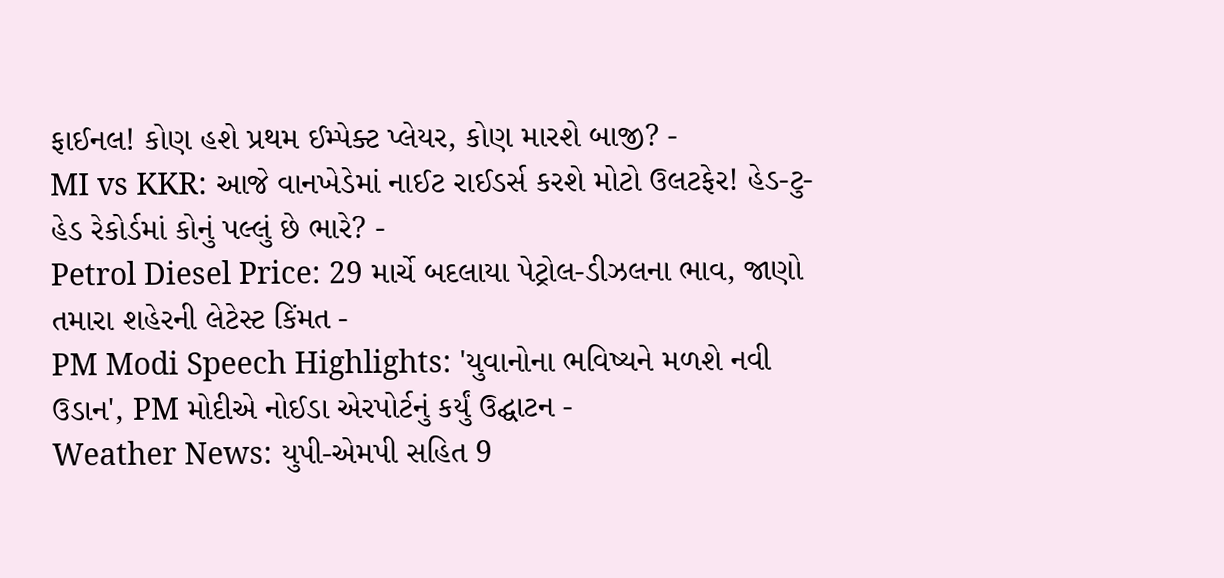ફાઈનલ! કોણ હશે પ્રથમ ઈમ્પેક્ટ પ્લેયર, કોણ મારશે બાજી? -
MI vs KKR: આજે વાનખેડેમાં નાઈટ રાઈડર્સ કરશે મોટો ઉલટફેર! હેડ-ટુ-હેડ રેકોર્ડમાં કોનું પલ્લું છે ભારે? -
Petrol Diesel Price: 29 માર્ચે બદલાયા પેટ્રોલ-ડીઝલના ભાવ, જાણો તમારા શહેરની લેટેસ્ટ કિંમત -
PM Modi Speech Highlights: 'યુવાનોના ભવિષ્યને મળશે નવી ઉડાન', PM મોદીએ નોઈડા એરપોર્ટનું કર્યું ઉદ્ઘાટન -
Weather News: યુપી-એમપી સહિત 9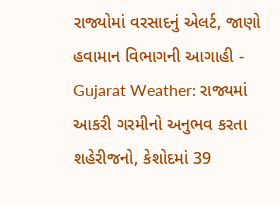રાજ્યોમાં વરસાદનું એલર્ટ, જાણો હવામાન વિભાગની આગાહી -
Gujarat Weather: રાજ્યમાં આકરી ગરમીનો અનુભવ કરતા શહેરીજનો, કેશોદમાં 39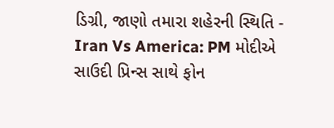ડિગ્રી, જાણો તમારા શહેરની સ્થિતિ -
Iran Vs America: PM મોદીએ સાઉદી પ્રિન્સ સાથે ફોન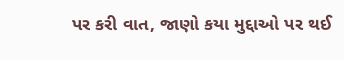પર કરી વાત, જાણો કયા મુદ્દાઓ પર થઈ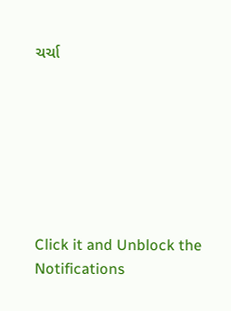ચર્ચા







Click it and Unblock the Notifications